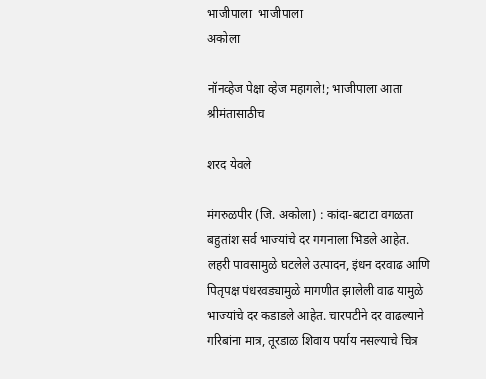भाजीपाला  भाजीपाला
अकोला

नॉनव्हेज पेक्षा व्हेज महागले!; भाजीपाला आता श्रीमंतासाठीच

शरद येवले

मंगरुळपीर (जि. अकोला) : कांदा-बटाटा वगळता बहुतांश सर्व भाज्यांचे दर गगनाला भिडले आहेत. लहरी पावसामुळे घटलेले उत्पादन, इंधन दरवाढ आणि पितृपक्ष पंधरवड्यामुळे मागणीत झालेली वाढ यामुळे भाज्यांचे दर कडाडले आहेत. चारपटीने दर वाढल्याने गरिबांना मात्र, तूरडाळ शिवाय पर्याय नसल्याचे चित्र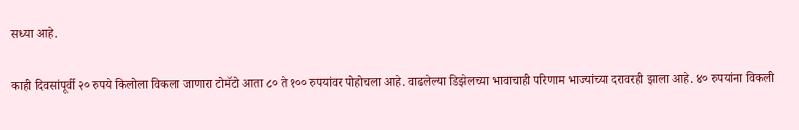सध्या आहे.

काही दिवसांपूर्वी २० रुपये किलोला विकला जाणारा टोमॅटो आता ८० ते १०० रुपयांवर पोहोचला आहे. वाढलेल्या डिझेलच्या भावाचाही परिणाम भाज्यांच्या दरावरही झाला आहे. ४० रुपयांना विकली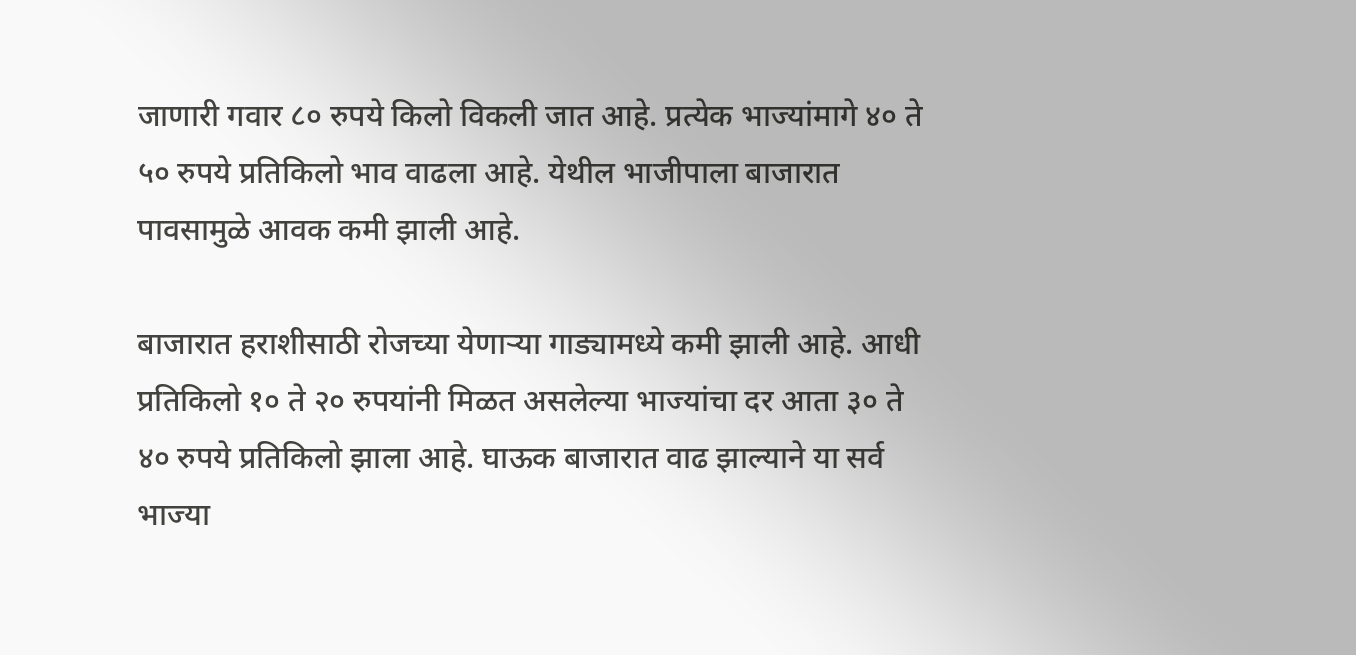जाणारी गवार ८० रुपये किलो विकली जात आहे. प्रत्येक भाज्यांमागे ४० ते ५० रुपये प्रतिकिलो भाव वाढला आहे. येथील भाजीपाला बाजारात पावसामुळे आवक कमी झाली आहे.

बाजारात हराशीसाठी रोजच्या येणाऱ्या गाड्यामध्ये कमी झाली आहे. आधी प्रतिकिलो १० ते २० रुपयांनी मिळत असलेल्या भाज्यांचा दर आता ३० ते ४० रुपये प्रतिकिलो झाला आहे. घाऊक बाजारात वाढ झाल्याने या सर्व भाज्या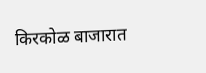किरकोळ बाजारात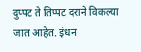दुप्पट ते तिप्पट दराने विकल्या जात आहेत. इंधन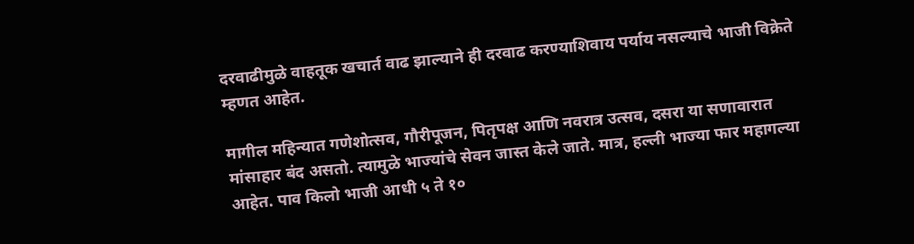दरवाढीमुळे वाहतूक खचार्त वाढ झाल्याने ही दरवाढ करण्याशिवाय पर्याय नसल्याचे भाजी विक्रेते म्हणत आहेत.

मागील महिन्यात गणेशोत्सव, गौरीपूजन, पितृपक्ष आणि नवरात्र उत्सव, दसरा या सणावारात मांसाहार बंद असतो. त्यामुळे भाज्यांचे सेवन जास्त केले जाते. मात्र, हल्ली भाज्या फार महागल्या आहेत. पाव किलो भाजी आधी ५ ते १०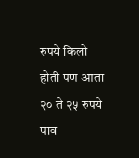रुपये किलो होती पण आता २० ते २५ रुपये पाव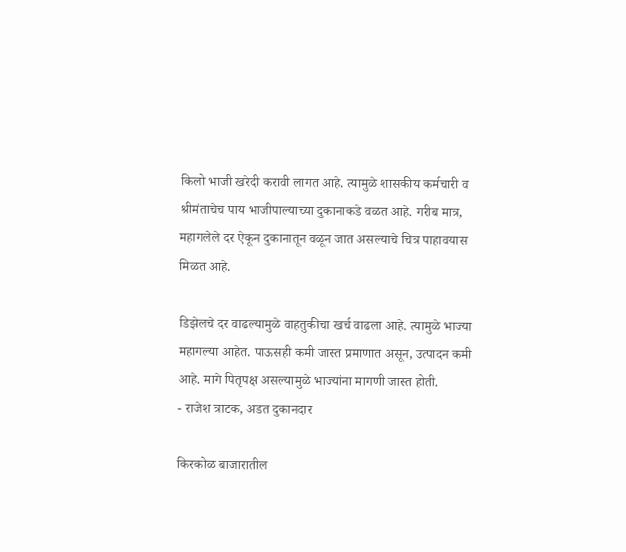किलो भाजी खरेदी करावी लागत आहे. त्यामुळे शासकीय कर्मचारी व श्रीमंताचेच पाय भाजीपाल्याच्या दुकानाकडे वळत आहे. गरीब मात्र, महागलेले दर ऐकून दुकानातून वळून जात असल्याचे चित्र पाहावयास मिळत आहे.

डिझेलचे दर वाढल्यामुळे वाहतुकीचा खर्च वाढला आहे. त्यामुळे भाज्या महागल्या आहेत. पाऊसही कमी जास्त प्रमाणात असून, उत्पादन कमी आहे. मागे पितृपक्ष असल्यामुळे भाज्यांना मागणी जास्त होती.
- राजेश त्राटक, अडत दुकानदार

किरकोळ बाजारातील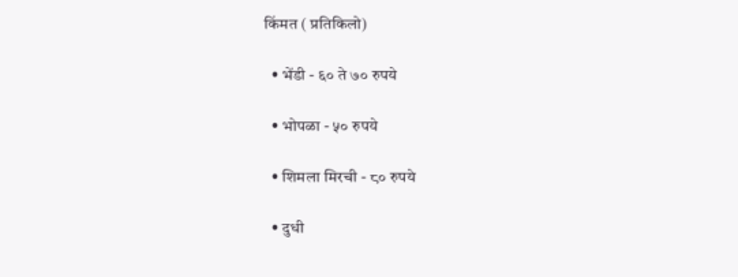किंमत ( प्रतिकिलो)

  • भेंडी - ६० ते ७० रुपये

  • भोपळा - ५० रुपये

  • शिमला मिरची - ८० रुपये

  • दुधी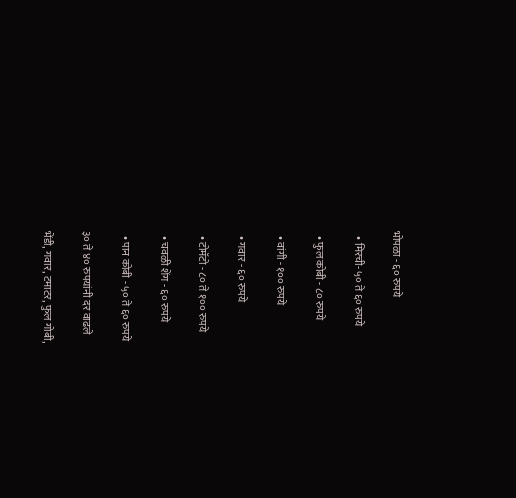भोपळा - ६० रुपये

  • मिरची- ५० ते ६० रुपये

  • फुल कोबी - ८० रुपये

  • वांगी - १०० रुपये

  • गवार - ६० रुपये

  • टोमॅटो - ८० ते १०० रुपये

  • चवळी शेंग - ६० रुपये

  • पान कोबी - ५० ते ६० रुपये

३० ते ४० रुपयांनी दर वाढले

भेंडी, गवार, टमाटर, फुल गोबी,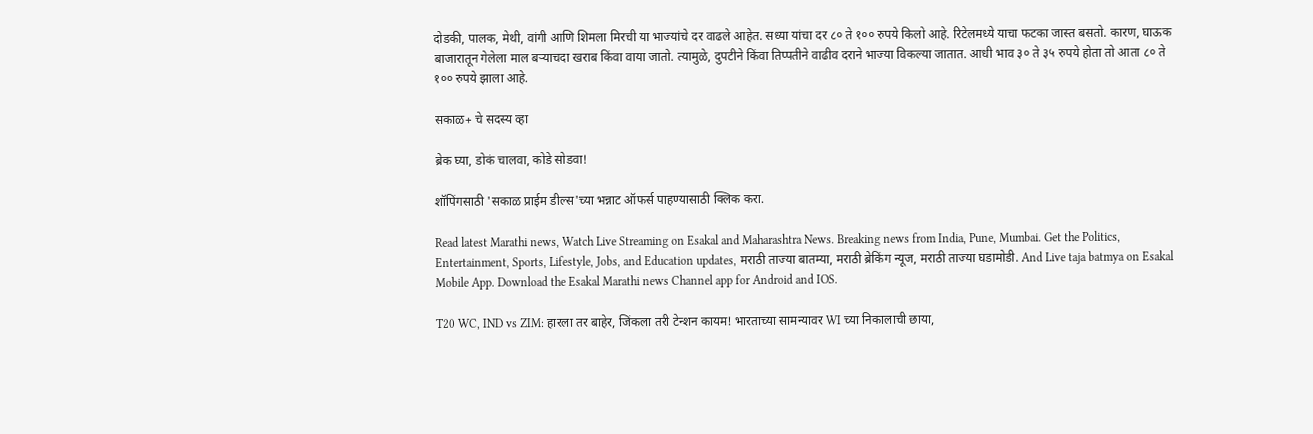दोडकी, पालक, मेथी, वांगी आणि शिमला मिरची या भाज्यांचे दर वाढले आहेत. सध्या यांचा दर ८० ते १०० रुपये किलो आहे. रिटेलमध्ये याचा फटका जास्त बसतो. कारण, घाऊक बाजारातून गेलेला माल बऱ्याचदा खराब किंवा वाया जातो. त्यामुळे, दुपटीने किंवा तिप्पतीने वाढीव दराने भाज्या विकल्या जातात. आधी भाव ३० ते ३५ रुपये होता तो आता ८० ते १०० रुपये झाला आहे.

सकाळ+ चे सदस्य व्हा

ब्रेक घ्या, डोकं चालवा, कोडे सोडवा!

शॉपिंगसाठी 'सकाळ प्राईम डील्स'च्या भन्नाट ऑफर्स पाहण्यासाठी क्लिक करा.

Read latest Marathi news, Watch Live Streaming on Esakal and Maharashtra News. Breaking news from India, Pune, Mumbai. Get the Politics, Entertainment, Sports, Lifestyle, Jobs, and Education updates, मराठी ताज्या बातम्या, मराठी ब्रेकिंग न्यूज, मराठी ताज्या घडामोडी. And Live taja batmya on Esakal Mobile App. Download the Esakal Marathi news Channel app for Android and IOS.

T20 WC, IND vs ZIM: हारला तर बाहेर, जिंकला तरी टेन्शन कायम! भारताच्या सामन्यावर WI च्या निकालाची छाया,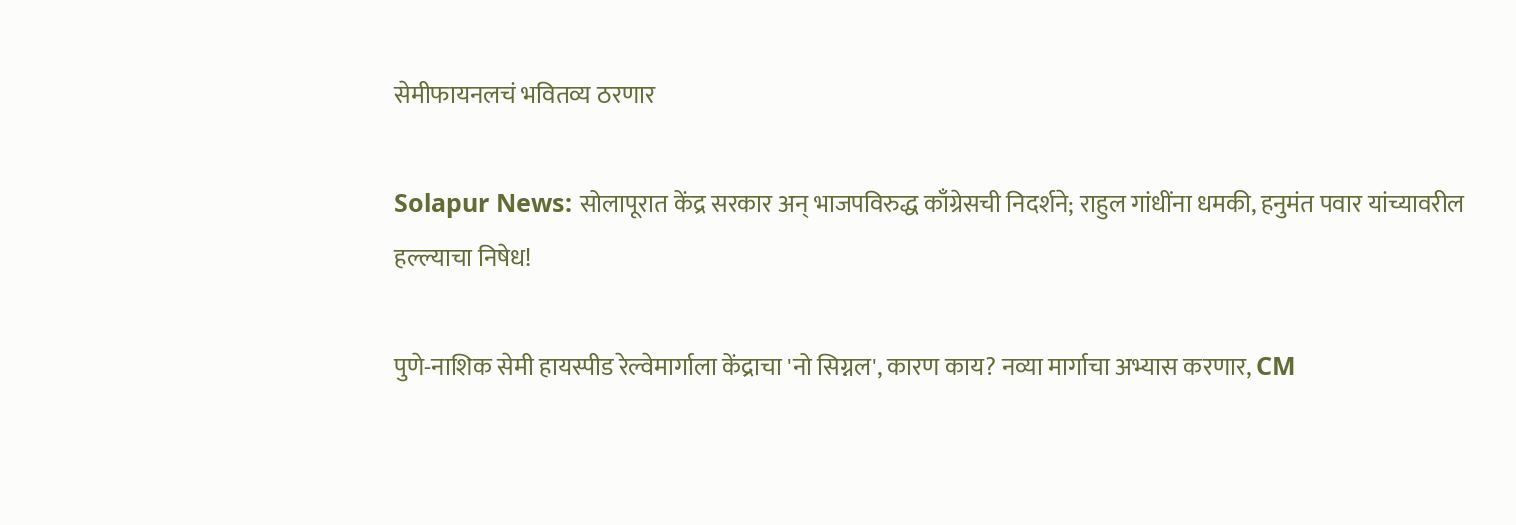सेमीफायनलचं भवितव्य ठरणार

Solapur News: सोलापूरात केंद्र सरकार अन्‌ भाजपविरुद्ध काँग्रेसची निदर्शने; राहुल गांधींना धमकी, हनुमंत पवार यांच्यावरील हल्ल्याचा निषेध!

पुणे-नाशिक सेमी हायस्पीड रेल्वेमार्गाला केंद्राचा 'नो सिग्नल', कारण काय? नव्या मार्गाचा अभ्यास करणार, CM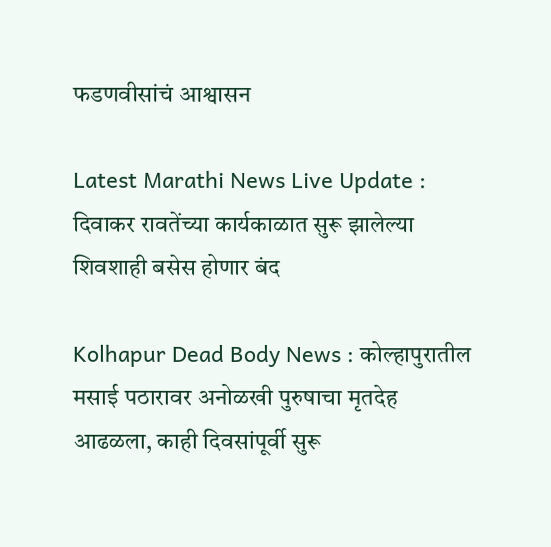फडणवीसांचं आश्वासन

Latest Marathi News Live Update : दिवाकर रावतेंच्या कार्यकाळात सुरू झालेल्या शिवशाही बसेस होणार बंद

Kolhapur Dead Body News : कोल्हापुरातील मसाई पठारावर अनोळखी पुरुषाचा मृतदेह आढळला, काही दिवसांपूर्वी सुरू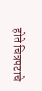होते चित्रपटाचे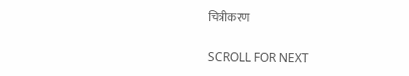चित्रीकरण

SCROLL FOR NEXT